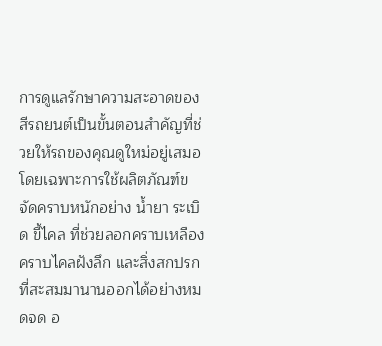การดูแลรักษาความสะอาดของสีรถยนต์เป็นขั้นตอนสำคัญที่ช่วยให้รถของคุณดูใหม่อยู่เสมอ โดยเฉพาะการใช้ผลิตภัณฑ์ขจัดคราบหนักอย่าง น้ำยา ระเบิด ขี้ไคล ที่ช่วยลอกคราบเหลือง คราบไคลฝังลึก และสิ่งสกปรกที่สะสมมานานออกได้อย่างหมดจด อ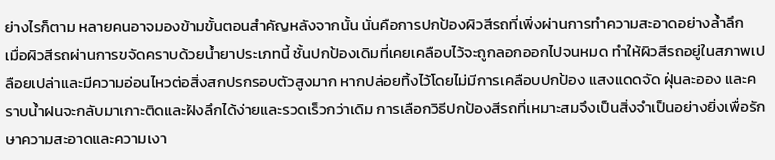ย่างไรก็ตาม หลายคนอาจมองข้ามขั้นตอนสำคัญหลังจากนั้น นั่นคือการปกป้องผิวสีรถที่เพิ่งผ่านการทำความสะอาดอย่างล้ำลึก
เมื่อผิวสีรถผ่านการขจัดคราบด้วยน้ำยาประเภทนี้ ชั้นปกป้องเดิมที่เคยเคลือบไว้จะถูกลอกออกไปจนหมด ทำให้ผิวสีรถอยู่ในสภาพเปลือยเปล่าและมีความอ่อนไหวต่อสิ่งสกปรกรอบตัวสูงมาก หากปล่อยทิ้งไว้โดยไม่มีการเคลือบปกป้อง แสงแดดจัด ฝุ่นละออง และคราบน้ำฝนจะกลับมาเกาะติดและฝังลึกได้ง่ายและรวดเร็วกว่าเดิม การเลือกวิธีปกป้องสีรถที่เหมาะสมจึงเป็นสิ่งจำเป็นอย่างยิ่งเพื่อรักษาความสะอาดและความเงา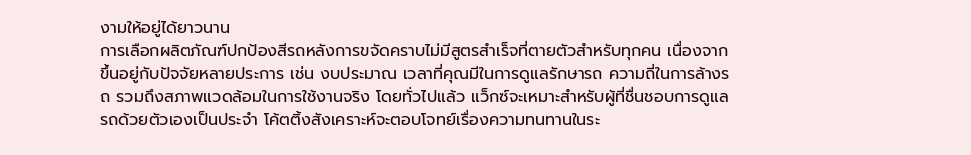งามให้อยู่ได้ยาวนาน
การเลือกผลิตภัณฑ์ปกป้องสีรถหลังการขจัดคราบไม่มีสูตรสำเร็จที่ตายตัวสำหรับทุกคน เนื่องจากขึ้นอยู่กับปัจจัยหลายประการ เช่น งบประมาณ เวลาที่คุณมีในการดูแลรักษารถ ความถี่ในการล้างรถ รวมถึงสภาพแวดล้อมในการใช้งานจริง โดยทั่วไปแล้ว แว็กซ์จะเหมาะสำหรับผู้ที่ชื่นชอบการดูแลรถด้วยตัวเองเป็นประจำ โค้ตติ้งสังเคราะห์จะตอบโจทย์เรื่องความทนทานในระ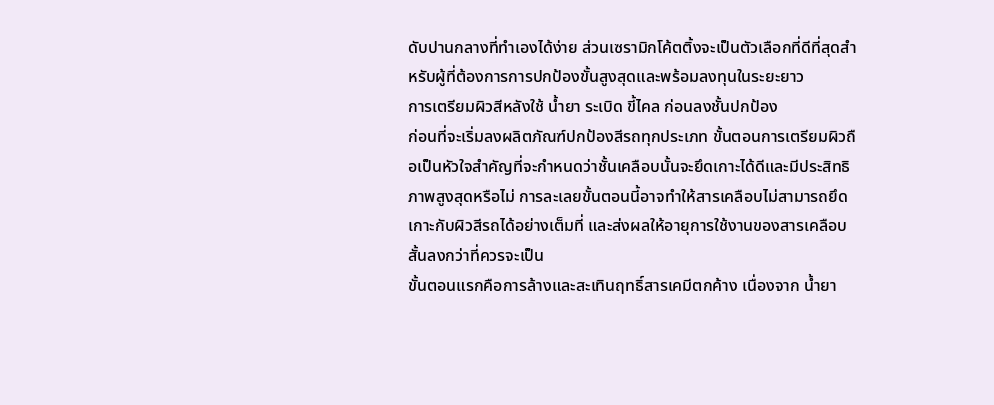ดับปานกลางที่ทำเองได้ง่าย ส่วนเซรามิกโค้ตติ้งจะเป็นตัวเลือกที่ดีที่สุดสำหรับผู้ที่ต้องการการปกป้องขั้นสูงสุดและพร้อมลงทุนในระยะยาว
การเตรียมผิวสีหลังใช้ น้ำยา ระเบิด ขี้ไคล ก่อนลงชั้นปกป้อง
ก่อนที่จะเริ่มลงผลิตภัณฑ์ปกป้องสีรถทุกประเภท ขั้นตอนการเตรียมผิวถือเป็นหัวใจสำคัญที่จะกำหนดว่าชั้นเคลือบนั้นจะยึดเกาะได้ดีและมีประสิทธิภาพสูงสุดหรือไม่ การละเลยขั้นตอนนี้อาจทำให้สารเคลือบไม่สามารถยึดเกาะกับผิวสีรถได้อย่างเต็มที่ และส่งผลให้อายุการใช้งานของสารเคลือบสั้นลงกว่าที่ควรจะเป็น
ขั้นตอนแรกคือการล้างและสะเทินฤทธิ์สารเคมีตกค้าง เนื่องจาก น้ำยา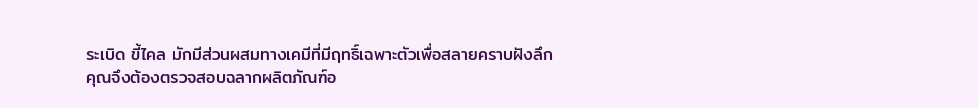ระเบิด ขี้ไคล มักมีส่วนผสมทางเคมีที่มีฤทธิ์เฉพาะตัวเพื่อสลายคราบฝังลึก คุณจึงต้องตรวจสอบฉลากผลิตภัณฑ์อ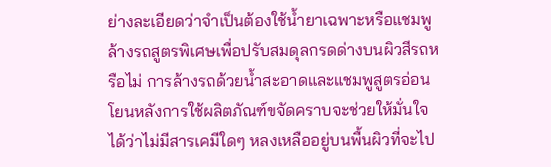ย่างละเอียดว่าจำเป็นต้องใช้น้ำยาเฉพาะหรือแชมพูล้างรถสูตรพิเศษเพื่อปรับสมดุลกรดด่างบนผิวสีรถหรือไม่ การล้างรถด้วยน้ำสะอาดและแชมพูสูตรอ่อนโยนหลังการใช้ผลิตภัณฑ์ขจัดคราบจะช่วยให้มั่นใจได้ว่าไม่มีสารเคมีใดๆ หลงเหลืออยู่บนพื้นผิวที่จะไป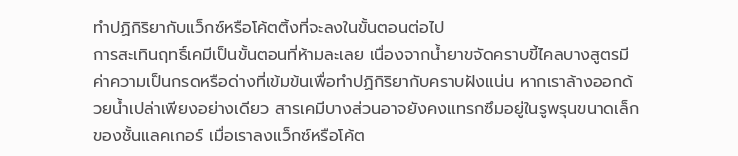ทำปฏิกิริยากับแว็กซ์หรือโค้ตติ้งที่จะลงในขั้นตอนต่อไป
การสะเทินฤทธิ์เคมีเป็นขั้นตอนที่ห้ามละเลย เนื่องจากน้ำยาขจัดคราบขี้ไคลบางสูตรมีค่าความเป็นกรดหรือด่างที่เข้มข้นเพื่อทำปฏิกิริยากับคราบฝังแน่น หากเราล้างออกด้วยน้ำเปล่าเพียงอย่างเดียว สารเคมีบางส่วนอาจยังคงแทรกซึมอยู่ในรูพรุนขนาดเล็กของชั้นแลคเกอร์ เมื่อเราลงแว็กซ์หรือโค้ต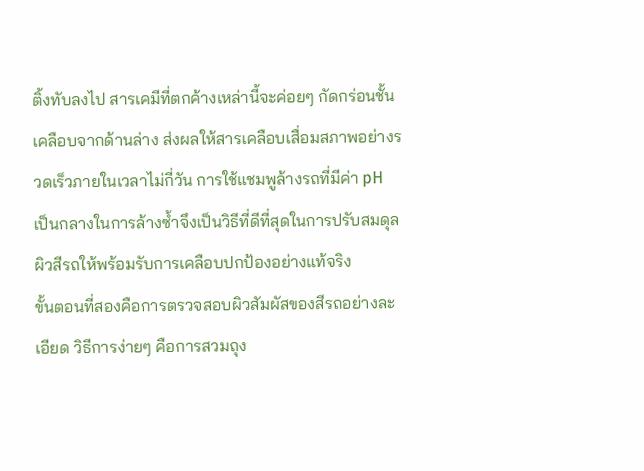ติ้งทับลงไป สารเคมีที่ตกค้างเหล่านี้จะค่อยๆ กัดกร่อนชั้นเคลือบจากด้านล่าง ส่งผลให้สารเคลือบเสื่อมสภาพอย่างรวดเร็วภายในเวลาไม่กี่วัน การใช้แชมพูล้างรถที่มีค่า pH เป็นกลางในการล้างซ้ำจึงเป็นวิธีที่ดีที่สุดในการปรับสมดุลผิวสีรถให้พร้อมรับการเคลือบปกป้องอย่างแท้จริง
ขั้นตอนที่สองคือการตรวจสอบผิวสัมผัสของสีรถอย่างละเอียด วิธีการง่ายๆ คือการสวมถุง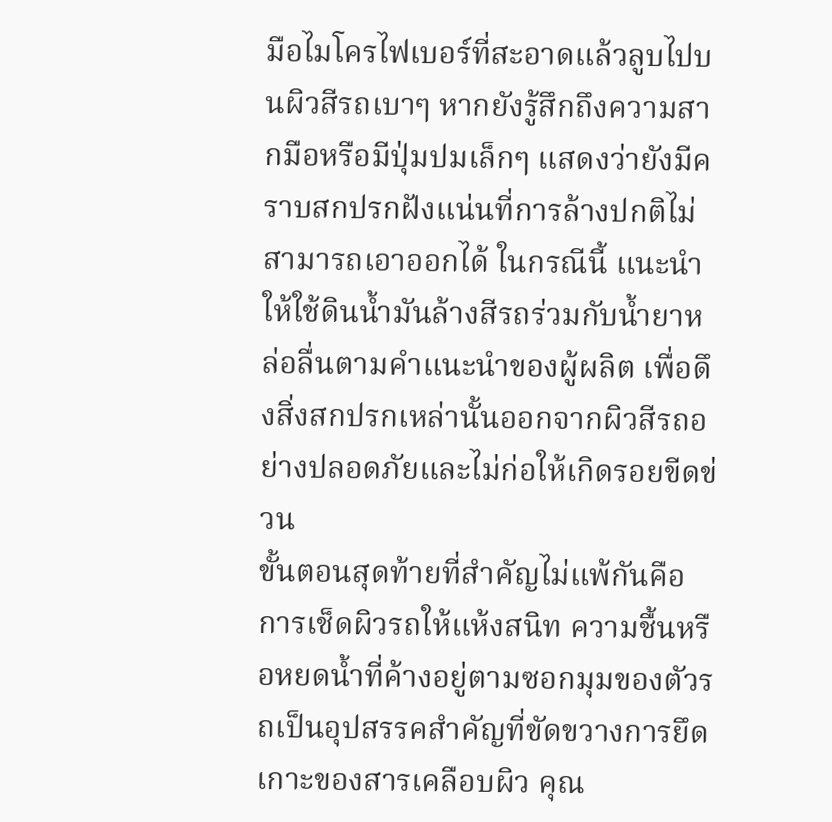มือไมโครไฟเบอร์ที่สะอาดแล้วลูบไปบนผิวสีรถเบาๆ หากยังรู้สึกถึงความสากมือหรือมีปุ่มปมเล็กๆ แสดงว่ายังมีคราบสกปรกฝังแน่นที่การล้างปกติไม่สามารถเอาออกได้ ในกรณีนี้ แนะนำให้ใช้ดินน้ำมันล้างสีรถร่วมกับน้ำยาหล่อลื่นตามคำแนะนำของผู้ผลิต เพื่อดึงสิ่งสกปรกเหล่านั้นออกจากผิวสีรถอย่างปลอดภัยและไม่ก่อให้เกิดรอยขีดข่วน
ขั้นตอนสุดท้ายที่สำคัญไม่แพ้กันคือการเช็ดผิวรถให้แห้งสนิท ความชื้นหรือหยดน้ำที่ค้างอยู่ตามซอกมุมของตัวรถเป็นอุปสรรคสำคัญที่ขัดขวางการยึดเกาะของสารเคลือบผิว คุณ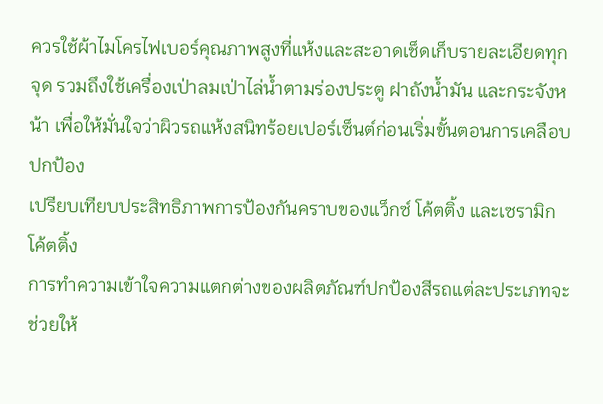ควรใช้ผ้าไมโครไฟเบอร์คุณภาพสูงที่แห้งและสะอาดเช็ดเก็บรายละเอียดทุกจุด รวมถึงใช้เครื่องเป่าลมเป่าไล่น้ำตามร่องประตู ฝาถังน้ำมัน และกระจังหน้า เพื่อให้มั่นใจว่าผิวรถแห้งสนิทร้อยเปอร์เซ็นต์ก่อนเริ่มขั้นตอนการเคลือบปกป้อง
เปรียบเทียบประสิทธิภาพการป้องกันคราบของแว็กซ์ โค้ตติ้ง และเซรามิกโค้ตติ้ง
การทำความเข้าใจความแตกต่างของผลิตภัณฑ์ปกป้องสีรถแต่ละประเภทจะช่วยให้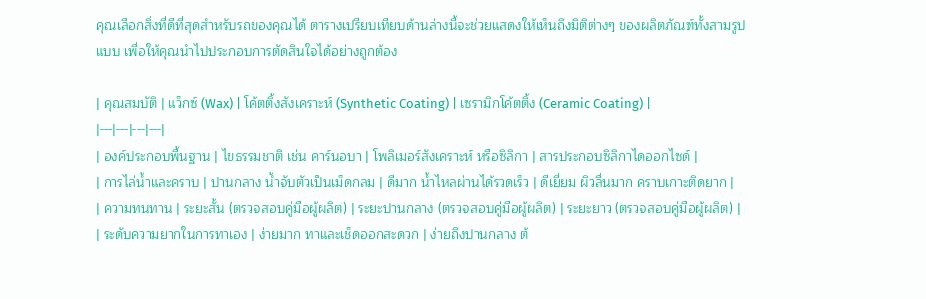คุณเลือกสิ่งที่ดีที่สุดสำหรับรถของคุณได้ ตารางเปรียบเทียบด้านล่างนี้จะช่วยแสดงให้เห็นถึงมิติต่างๆ ของผลิตภัณฑ์ทั้งสามรูปแบบ เพื่อให้คุณนำไปประกอบการตัดสินใจได้อย่างถูกต้อง

| คุณสมบัติ | แว็กซ์ (Wax) | โค้ตติ้งสังเคราะห์ (Synthetic Coating) | เซรามิกโค้ตติ้ง (Ceramic Coating) |
|---|---|---|---|
| องค์ประกอบพื้นฐาน | ไขธรรมชาติ เช่น คาร์นอบา | โพลิเมอร์สังเคราะห์ หรือซิลิกา | สารประกอบซิลิกาไดออกไซด์ |
| การไล่น้ำและคราบ | ปานกลาง น้ำจับตัวเป็นเม็ดกลม | ดีมาก น้ำไหลผ่านได้รวดเร็ว | ดีเยี่ยม ผิวลื่นมาก คราบเกาะติดยาก |
| ความทนทาน | ระยะสั้น (ตรวจสอบคู่มือผู้ผลิต) | ระยะปานกลาง (ตรวจสอบคู่มือผู้ผลิต) | ระยะยาว (ตรวจสอบคู่มือผู้ผลิต) |
| ระดับความยากในการทาเอง | ง่ายมาก ทาและเช็ดออกสะดวก | ง่ายถึงปานกลาง ต้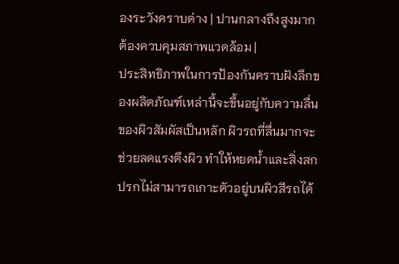องระวังคราบด่าง | ปานกลางถึงสูงมาก ต้องควบคุมสภาพแวดล้อม |
ประสิทธิภาพในการป้องกันคราบฝังลึกของผลิตภัณฑ์เหล่านี้จะขึ้นอยู่กับความลื่นของผิวสัมผัสเป็นหลัก ผิวรถที่ลื่นมากจะช่วยลดแรงตึงผิว ทำให้หยดน้ำและสิ่งสกปรกไม่สามารถเกาะตัวอยู่บนผิวสีรถได้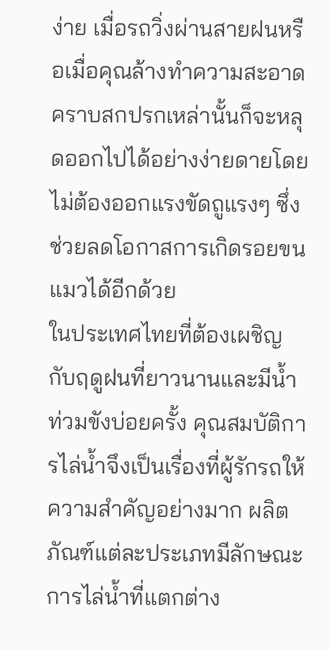ง่าย เมื่อรถวิ่งผ่านสายฝนหรือเมื่อคุณล้างทำความสะอาด คราบสกปรกเหล่านั้นก็จะหลุดออกไปได้อย่างง่ายดายโดยไม่ต้องออกแรงขัดถูแรงๆ ซึ่งช่วยลดโอกาสการเกิดรอยขนแมวได้อีกด้วย
ในประเทศไทยที่ต้องเผชิญกับฤดูฝนที่ยาวนานและมีน้ำท่วมขังบ่อยครั้ง คุณสมบัติการไล่น้ำจึงเป็นเรื่องที่ผู้รักรถให้ความสำคัญอย่างมาก ผลิตภัณฑ์แต่ละประเภทมีลักษณะการไล่น้ำที่แตกต่าง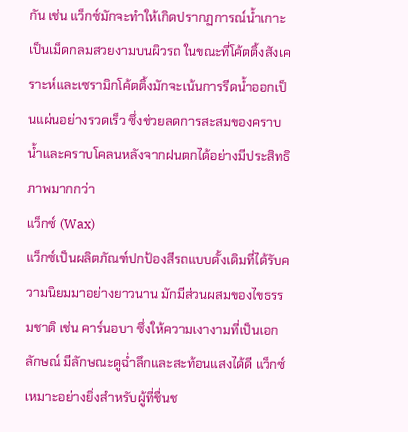กัน เช่น แว็กซ์มักจะทำให้เกิดปรากฏการณ์น้ำเกาะเป็นเม็ดกลมสวยงามบนผิวรถ ในขณะที่โค้ตติ้งสังเคราะห์และเซรามิกโค้ตติ้งมักจะเน้นการรีดน้ำออกเป็นแผ่นอย่างรวดเร็ว ซึ่งช่วยลดการสะสมของคราบน้ำและคราบโคลนหลังจากฝนตกได้อย่างมีประสิทธิภาพมากกว่า
แว็กซ์ (Wax)
แว็กซ์เป็นผลิตภัณฑ์ปกป้องสีรถแบบดั้งเดิมที่ได้รับความนิยมมาอย่างยาวนาน มักมีส่วนผสมของไขธรรมชาติ เช่น คาร์นอบา ซึ่งให้ความเงางามที่เป็นเอกลักษณ์ มีลักษณะดูฉ่ำลึกและสะท้อนแสงได้ดี แว็กซ์เหมาะอย่างยิ่งสำหรับผู้ที่ชื่นช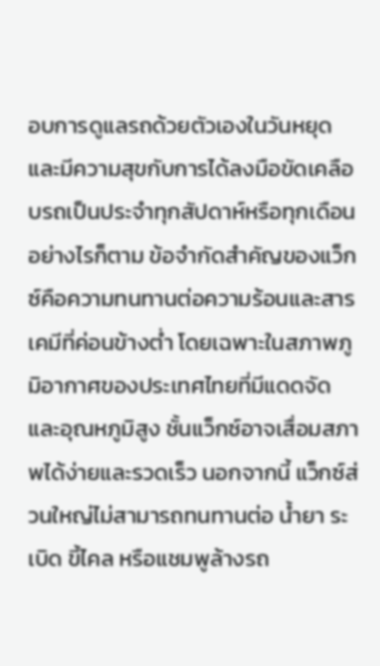อบการดูแลรถด้วยตัวเองในวันหยุดและมีความสุขกับการได้ลงมือขัดเคลือบรถเป็นประจำทุกสัปดาห์หรือทุกเดือน
อย่างไรก็ตาม ข้อจำกัดสำคัญของแว็กซ์คือความทนทานต่อความร้อนและสารเคมีที่ค่อนข้างต่ำ โดยเฉพาะในสภาพภูมิอากาศของประเทศไทยที่มีแดดจัดและอุณหภูมิสูง ชั้นแว็กซ์อาจเสื่อมสภาพได้ง่ายและรวดเร็ว นอกจากนี้ แว็กซ์ส่วนใหญ่ไม่สามารถทนทานต่อ น้ำยา ระเบิด ขี้ไคล หรือแชมพูล้างรถ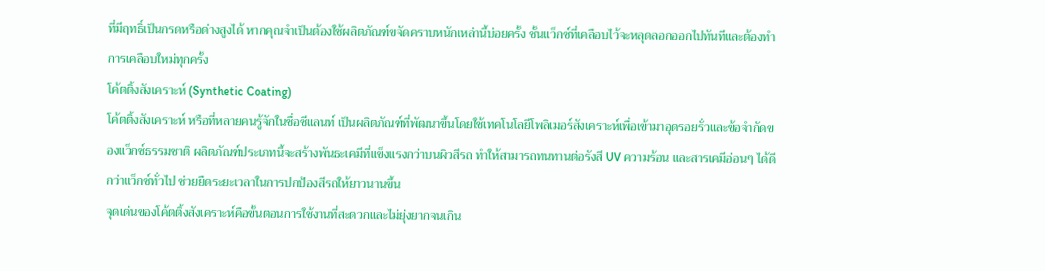ที่มีฤทธิ์เป็นกรดหรือด่างสูงได้ หากคุณจำเป็นต้องใช้ผลิตภัณฑ์ขจัดคราบหนักเหล่านี้บ่อยครั้ง ชั้นแว็กซ์ที่เคลือบไว้จะหลุดลอกออกไปทันทีและต้องทำการเคลือบใหม่ทุกครั้ง
โค้ตติ้งสังเคราะห์ (Synthetic Coating)
โค้ตติ้งสังเคราะห์ หรือที่หลายคนรู้จักในชื่อซีแลนท์ เป็นผลิตภัณฑ์ที่พัฒนาขึ้นโดยใช้เทคโนโลยีโพลิเมอร์สังเคราะห์เพื่อเข้ามาอุดรอยรั่วและข้อจำกัดของแว็กซ์ธรรมชาติ ผลิตภัณฑ์ประเภทนี้จะสร้างพันธะเคมีที่แข็งแรงกว่าบนผิวสีรถ ทำให้สามารถทนทานต่อรังสี UV ความร้อน และสารเคมีอ่อนๆ ได้ดีกว่าแว็กซ์ทั่วไป ช่วยยืดระยะเวลาในการปกป้องสีรถให้ยาวนานขึ้น
จุดเด่นของโค้ตติ้งสังเคราะห์คือขั้นตอนการใช้งานที่สะดวกและไม่ยุ่งยากจนเกิน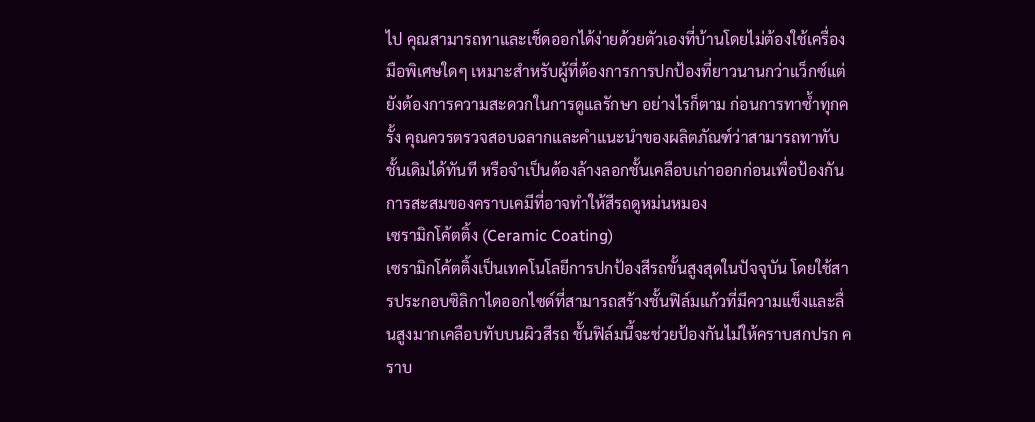ไป คุณสามารถทาและเช็ดออกได้ง่ายด้วยตัวเองที่บ้านโดยไม่ต้องใช้เครื่องมือพิเศษใดๆ เหมาะสำหรับผู้ที่ต้องการการปกป้องที่ยาวนานกว่าแว็กซ์แต่ยังต้องการความสะดวกในการดูแลรักษา อย่างไรก็ตาม ก่อนการทาซ้ำทุกครั้ง คุณควรตรวจสอบฉลากและคำแนะนำของผลิตภัณฑ์ว่าสามารถทาทับชั้นเดิมได้ทันที หรือจำเป็นต้องล้างลอกชั้นเคลือบเก่าออกก่อนเพื่อป้องกันการสะสมของคราบเคมีที่อาจทำให้สีรถดูหม่นหมอง
เซรามิกโค้ตติ้ง (Ceramic Coating)
เซรามิกโค้ตติ้งเป็นเทคโนโลยีการปกป้องสีรถขั้นสูงสุดในปัจจุบัน โดยใช้สารประกอบซิลิกาไดออกไซด์ที่สามารถสร้างชั้นฟิล์มแก้วที่มีความแข็งและลื่นสูงมากเคลือบทับบนผิวสีรถ ชั้นฟิล์มนี้จะช่วยป้องกันไม่ให้คราบสกปรก คราบ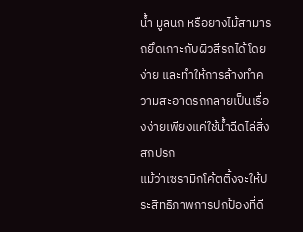น้ำ มูลนก หรือยางไม้สามารถยึดเกาะกับผิวสีรถได้โดยง่าย และทำให้การล้างทำความสะอาดรถกลายเป็นเรื่องง่ายเพียงแค่ใช้น้ำฉีดไล่สิ่งสกปรก
แม้ว่าเซรามิกโค้ตติ้งจะให้ประสิทธิภาพการปกป้องที่ดี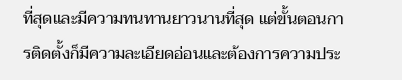ที่สุดและมีความทนทานยาวนานที่สุด แต่ขั้นตอนการติดตั้งก็มีความละเอียดอ่อนและต้องการความประ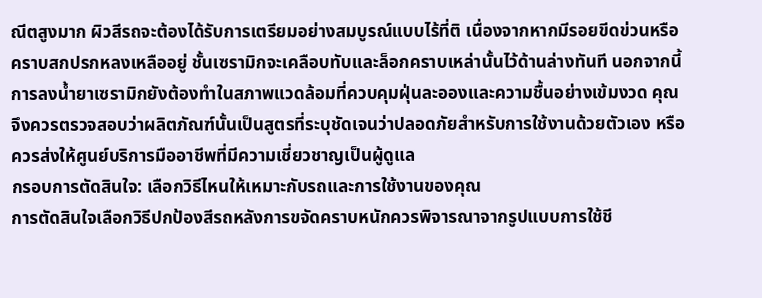ณีตสูงมาก ผิวสีรถจะต้องได้รับการเตรียมอย่างสมบูรณ์แบบไร้ที่ติ เนื่องจากหากมีรอยขีดข่วนหรือคราบสกปรกหลงเหลืออยู่ ชั้นเซรามิกจะเคลือบทับและล็อกคราบเหล่านั้นไว้ด้านล่างทันที นอกจากนี้ การลงน้ำยาเซรามิกยังต้องทำในสภาพแวดล้อมที่ควบคุมฝุ่นละอองและความชื้นอย่างเข้มงวด คุณจึงควรตรวจสอบว่าผลิตภัณฑ์นั้นเป็นสูตรที่ระบุชัดเจนว่าปลอดภัยสำหรับการใช้งานด้วยตัวเอง หรือควรส่งให้ศูนย์บริการมืออาชีพที่มีความเชี่ยวชาญเป็นผู้ดูแล
กรอบการตัดสินใจ: เลือกวิธีไหนให้เหมาะกับรถและการใช้งานของคุณ
การตัดสินใจเลือกวิธีปกป้องสีรถหลังการขจัดคราบหนักควรพิจารณาจากรูปแบบการใช้ชี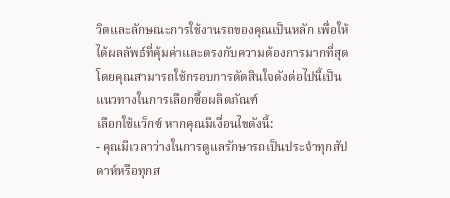วิตและลักษณะการใช้งานรถของคุณเป็นหลัก เพื่อให้ได้ผลลัพธ์ที่คุ้มค่าและตรงกับความต้องการมากที่สุด โดยคุณสามารถใช้กรอบการตัดสินใจดังต่อไปนี้เป็นแนวทางในการเลือกซื้อผลิตภัณฑ์
เลือกใช้แว็กซ์ หากคุณมีเงื่อนไขดังนี้:
- คุณมีเวลาว่างในการดูแลรักษารถเป็นประจำทุกสัปดาห์หรือทุกส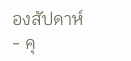องสัปดาห์
- คุ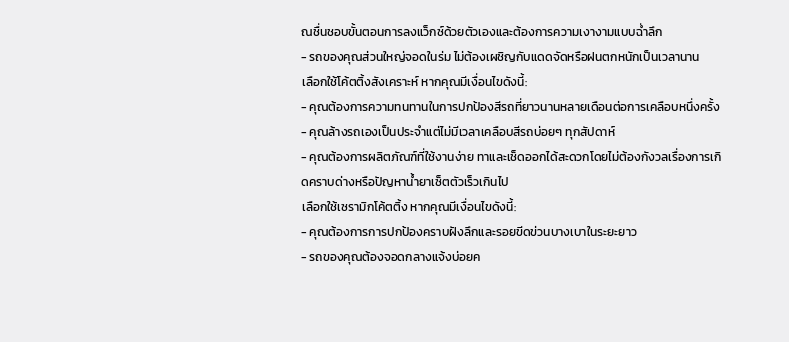ณชื่นชอบขั้นตอนการลงแว็กซ์ด้วยตัวเองและต้องการความเงางามแบบฉ่ำลึก
- รถของคุณส่วนใหญ่จอดในร่ม ไม่ต้องเผชิญกับแดดจัดหรือฝนตกหนักเป็นเวลานาน
เลือกใช้โค้ตติ้งสังเคราะห์ หากคุณมีเงื่อนไขดังนี้:
- คุณต้องการความทนทานในการปกป้องสีรถที่ยาวนานหลายเดือนต่อการเคลือบหนึ่งครั้ง
- คุณล้างรถเองเป็นประจำแต่ไม่มีเวลาเคลือบสีรถบ่อยๆ ทุกสัปดาห์
- คุณต้องการผลิตภัณฑ์ที่ใช้งานง่าย ทาและเช็ดออกได้สะดวกโดยไม่ต้องกังวลเรื่องการเกิดคราบด่างหรือปัญหาน้ำยาเซ็ตตัวเร็วเกินไป
เลือกใช้เซรามิกโค้ตติ้ง หากคุณมีเงื่อนไขดังนี้:
- คุณต้องการการปกป้องคราบฝังลึกและรอยขีดข่วนบางเบาในระยะยาว
- รถของคุณต้องจอดกลางแจ้งบ่อยค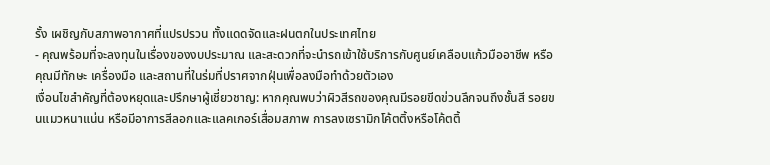รั้ง เผชิญกับสภาพอากาศที่แปรปรวน ทั้งแดดจัดและฝนตกในประเทศไทย
- คุณพร้อมที่จะลงทุนในเรื่องของงบประมาณ และสะดวกที่จะนำรถเข้าใช้บริการกับศูนย์เคลือบแก้วมืออาชีพ หรือคุณมีทักษะ เครื่องมือ และสถานที่ในร่มที่ปราศจากฝุ่นเพื่อลงมือทำด้วยตัวเอง
เงื่อนไขสำคัญที่ต้องหยุดและปรึกษาผู้เชี่ยวชาญ: หากคุณพบว่าผิวสีรถของคุณมีรอยขีดข่วนลึกจนถึงชั้นสี รอยขนแมวหนาแน่น หรือมีอาการสีลอกและแลคเกอร์เสื่อมสภาพ การลงเซรามิกโค้ตติ้งหรือโค้ตติ้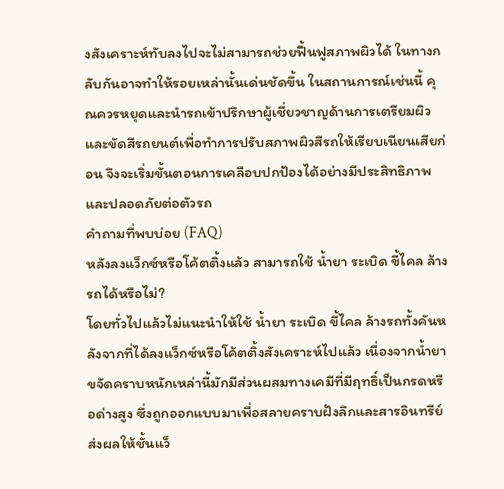งสังเคราะห์ทับลงไปจะไม่สามารถช่วยฟื้นฟูสภาพผิวได้ ในทางกลับกันอาจทำให้รอยเหล่านั้นเด่นชัดขึ้น ในสถานการณ์เช่นนี้ คุณควรหยุดและนำรถเข้าปรึกษาผู้เชี่ยวชาญด้านการเตรียมผิวและขัดสีรถยนต์เพื่อทำการปรับสภาพผิวสีรถให้เรียบเนียนเสียก่อน จึงจะเริ่มขั้นตอนการเคลือบปกป้องได้อย่างมีประสิทธิภาพและปลอดภัยต่อตัวรถ
คำถามที่พบบ่อย (FAQ)
หลังลงแว็กซ์หรือโค้ตติ้งแล้ว สามารถใช้ น้ำยา ระเบิด ขี้ไคล ล้างรถได้หรือไม่?
โดยทั่วไปแล้วไม่แนะนำให้ใช้ น้ำยา ระเบิด ขี้ไคล ล้างรถทั้งคันหลังจากที่ได้ลงแว็กซ์หรือโค้ตติ้งสังเคราะห์ไปแล้ว เนื่องจากน้ำยาขจัดคราบหนักเหล่านี้มักมีส่วนผสมทางเคมีที่มีฤทธิ์เป็นกรดหรือด่างสูง ซึ่งถูกออกแบบมาเพื่อสลายคราบฝังลึกและสารอินทรีย์ ส่งผลให้ชั้นแว็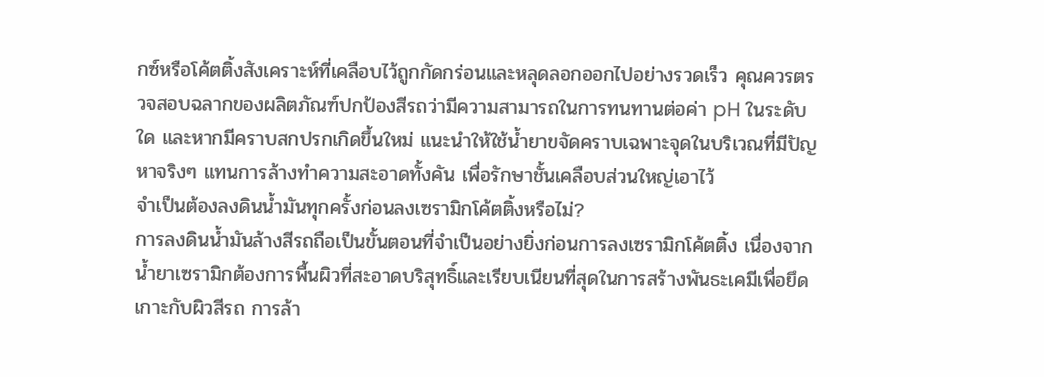กซ์หรือโค้ตติ้งสังเคราะห์ที่เคลือบไว้ถูกกัดกร่อนและหลุดลอกออกไปอย่างรวดเร็ว คุณควรตรวจสอบฉลากของผลิตภัณฑ์ปกป้องสีรถว่ามีความสามารถในการทนทานต่อค่า pH ในระดับใด และหากมีคราบสกปรกเกิดขึ้นใหม่ แนะนำให้ใช้น้ำยาขจัดคราบเฉพาะจุดในบริเวณที่มีปัญหาจริงๆ แทนการล้างทำความสะอาดทั้งคัน เพื่อรักษาชั้นเคลือบส่วนใหญ่เอาไว้
จำเป็นต้องลงดินน้ำมันทุกครั้งก่อนลงเซรามิกโค้ตติ้งหรือไม่?
การลงดินน้ำมันล้างสีรถถือเป็นขั้นตอนที่จำเป็นอย่างยิ่งก่อนการลงเซรามิกโค้ตติ้ง เนื่องจากน้ำยาเซรามิกต้องการพื้นผิวที่สะอาดบริสุทธิ์และเรียบเนียนที่สุดในการสร้างพันธะเคมีเพื่อยึดเกาะกับผิวสีรถ การล้า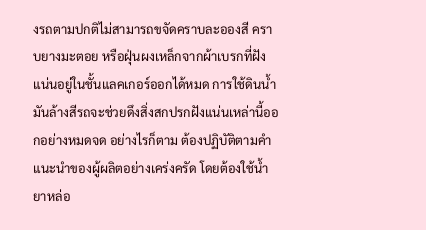งรถตามปกติไม่สามารถขจัดคราบละอองสี คราบยางมะตอย หรือฝุ่นผงเหล็กจากผ้าเบรกที่ฝังแน่นอยู่ในชั้นแลคเกอร์ออกได้หมด การใช้ดินน้ำมันล้างสีรถจะช่วยดึงสิ่งสกปรกฝังแน่นเหล่านี้ออกอย่างหมดจด อย่างไรก็ตาม ต้องปฏิบัติตามคำแนะนำของผู้ผลิตอย่างเคร่งครัด โดยต้องใช้น้ำยาหล่อ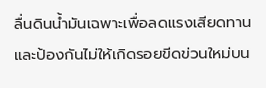ลื่นดินน้ำมันเฉพาะเพื่อลดแรงเสียดทานและป้องกันไม่ให้เกิดรอยขีดข่วนใหม่บน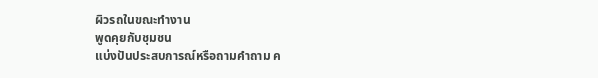ผิวรถในขณะทำงาน
พูดคุยกับชุมชน
แบ่งปันประสบการณ์หรือถามคำถาม ค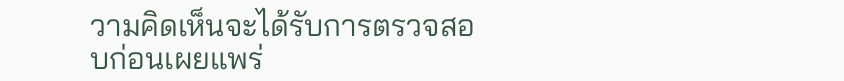วามคิดเห็นจะได้รับการตรวจสอบก่อนเผยแพร่